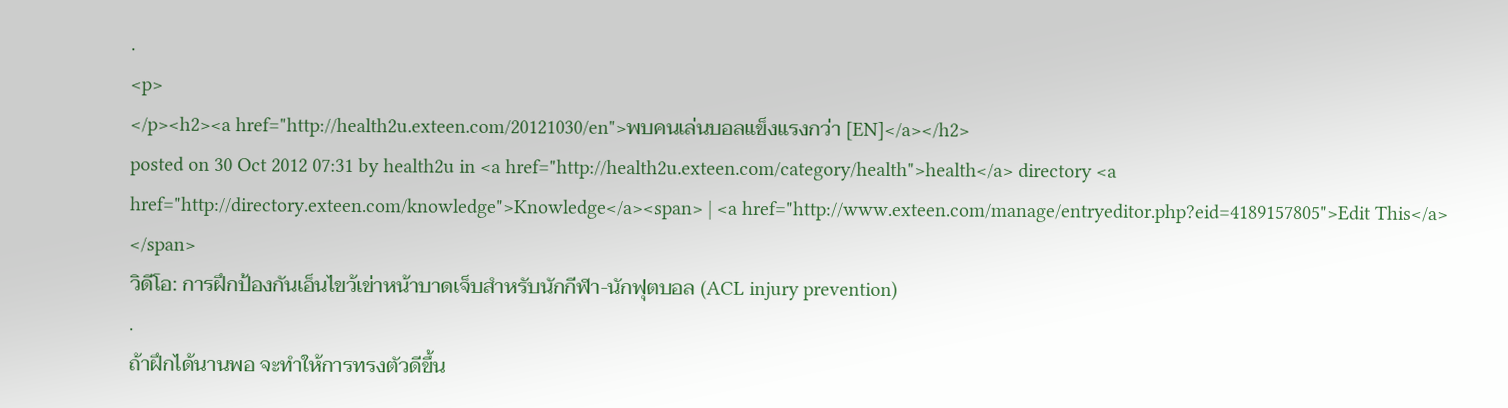.
<p>
</p><h2><a href="http://health2u.exteen.com/20121030/en">พบคนเล่นบอลแข็งแรงกว่า [EN]</a></h2>
posted on 30 Oct 2012 07:31 by health2u in <a href="http://health2u.exteen.com/category/health">health</a> directory <a href="http://directory.exteen.com/knowledge">Knowledge</a><span> | <a href="http://www.exteen.com/manage/entryeditor.php?eid=4189157805">Edit This</a> </span>
วิดีโอ: การฝึกป้องกันเอ็นไขว้เข่าหน้าบาดเจ็บสำหรับนักกีฬา-นักฟุตบอล (ACL injury prevention)
.
ถ้าฝึกได้นานพอ จะทำให้การทรงตัวดีขึ้น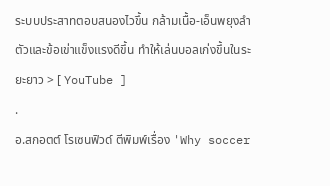ระบบประสาทตอบสนองไวขึ้น กล้ามเนื้อ-เอ็นพยุงลำตัวและข้อเข่าแข็งแรงดีขึ้น ทำให้เล่นบอลเก่งขึ้นในระยะยาว > [ YouTube ]
.
อ.สกอตต์ โรเซนฟิวด์ ตีพิมพ์เรื่อง 'Why soccer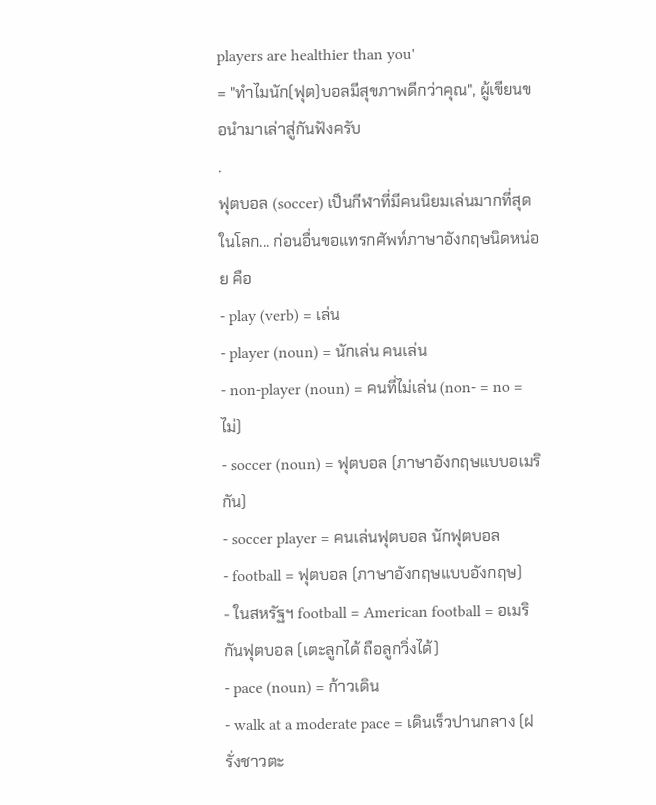players are healthier than you'
= "ทำไมนัก(ฟุต)บอลมีสุขภาพดีกว่าคุณ", ผู้เขียนขอนำมาเล่าสู่กันฟังครับ
.
ฟุตบอล (soccer) เป็นกีฬาที่มีคนนิยมเล่นมากที่สุดในโลก... ก่อนอื่นขอแทรกศัพท์ภาษาอังกฤษนิดหน่อย คือ
- play (verb) = เล่น
- player (noun) = นักเล่น คนเล่น
- non-player (noun) = คนที่ไม่เล่น (non- = no = ไม่)
- soccer (noun) = ฟุตบอล (ภาษาอังกฤษแบบอเมริกัน)
- soccer player = คนเล่นฟุตบอล นักฟุตบอล
- football = ฟุตบอล (ภาษาอังกฤษแบบอังกฤษ)
- ในสหรัฐฯ football = American football = อเมริกันฟุตบอล (เตะลูกได้ ถือลูกวิ่งได้)
- pace (noun) = ก้าวเดิน
- walk at a moderate pace = เดินเร็วปานกลาง (ฝรั่งชาวตะ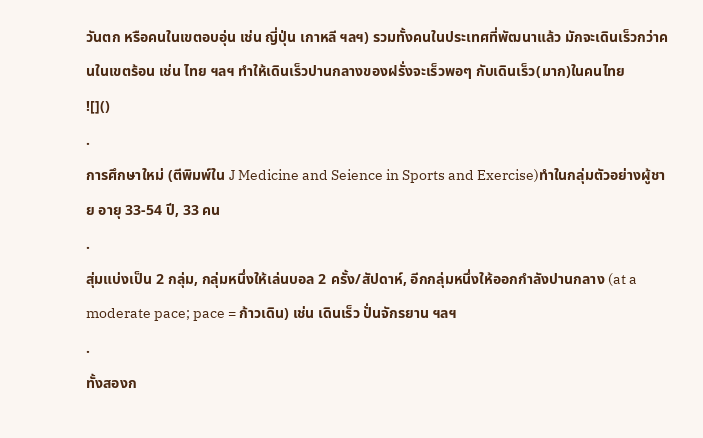วันตก หรือคนในเขตอบอุ่น เช่น ญี่ปุ่น เกาหลี ฯลฯ) รวมทั้งคนในประเทศที่พัฒนาแล้ว มักจะเดินเร็วกว่าคนในเขตร้อน เช่น ไทย ฯลฯ ทำให้เดินเร็วปานกลางของฝรั่งจะเร็วพอๆ กับเดินเร็ว(มาก)ในคนไทย
![]()
.
การศึกษาใหม่ (ตีพิมพ์ใน J Medicine and Seience in Sports and Exercise)ทำในกลุ่มตัวอย่างผู้ชาย อายุ 33-54 ปี, 33 คน
.
สุ่มแบ่งเป็น 2 กลุ่ม, กลุ่มหนึ่งให้เล่นบอล 2 ครั้ง/สัปดาห์, อีกกลุ่มหนึ่งให้ออกกำลังปานกลาง (at a moderate pace; pace = ก้าวเดิน) เช่น เดินเร็ว ปั่นจักรยาน ฯลฯ
.
ทั้งสองก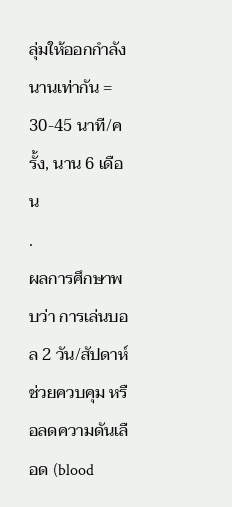ลุ่มให้ออกกำลังนานเท่ากัน = 30-45 นาที/ครั้ง, นาน 6 เดือน
.
ผลการศึกษาพบว่า การเล่นบอล 2 วัน/สัปดาห์ ช่วยควบคุม หรือลดความดันเลือด (blood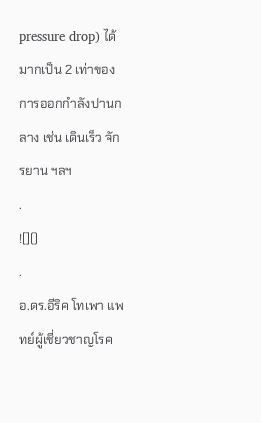pressure drop) ได้มากเป็น 2 เท่าของการออกกำลังปานกลาง เช่น เดินเร็ว จักรยาน ฯลฯ
.
![]()
.
อ.ดร.อีริค โทเพา แพทย์ผู้เชี่ยวชาญโรค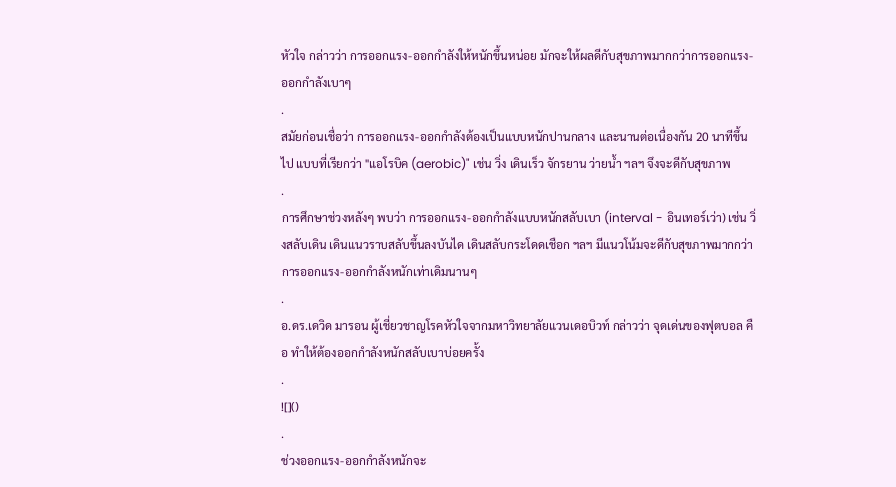หัวใจ กล่าวว่า การออกแรง-ออกกำลังให้หนักขึ้นหน่อย มักจะให้ผลดีกับสุขภาพมากกว่าการออกแรง-ออกกำลังเบาๆ
.
สมัยก่อนเชื่อว่า การออกแรง-ออกกำลังต้องเป็นแบบหนักปานกลาง และนานต่อเนื่องกัน 20 นาทีขึ้นไป แบบที่เรียกว่า "แอโรบิค (aerobic)" เช่น วิ่ง เดินเร็ว จักรยาน ว่ายน้ำ ฯลฯ จึงจะดีกับสุขภาพ
.
การศึกษาช่วงหลังๆ พบว่า การออกแรง-ออกกำลังแบบหนักสลับเบา (interval - อินเทอร์เว่า) เช่น วิ่งสลับเดิน เดินแนวราบสลับขึ้นลงบันได เดินสลับกระโดดเชือก ฯลฯ มีแนวโน้มจะดีกับสุขภาพมากกว่าการออกแรง-ออกกำลังหนักเท่าเดิมนานๆ
.
อ.ดร.เดวิด มารอน ผู้เชี่ยวชาญโรคหัวใจจากมหาวิทยาลัยแวนเดอบิวท์ กล่าวว่า จุดเด่นของฟุตบอล คือ ทำให้ต้องออกกำลังหนักสลับเบาบ่อยครั้ง
.
![]()
.
ช่วงออกแรง-ออกกำลังหนักจะ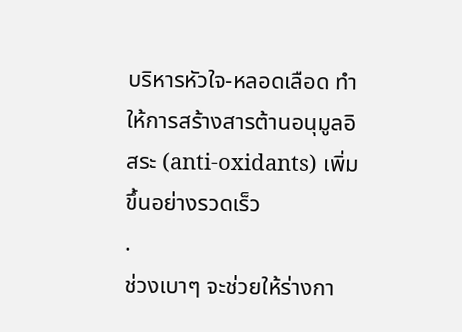บริหารหัวใจ-หลอดเลือด ทำให้การสร้างสารต้านอนุมูลอิสระ (anti-oxidants) เพิ่มขึ้นอย่างรวดเร็ว
.
ช่วงเบาๆ จะช่วยให้ร่างกา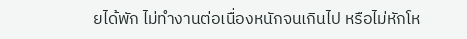ยได้พัก ไม่ทำงานต่อเนื่องหนักจนเกินไป หรือไม่หักโห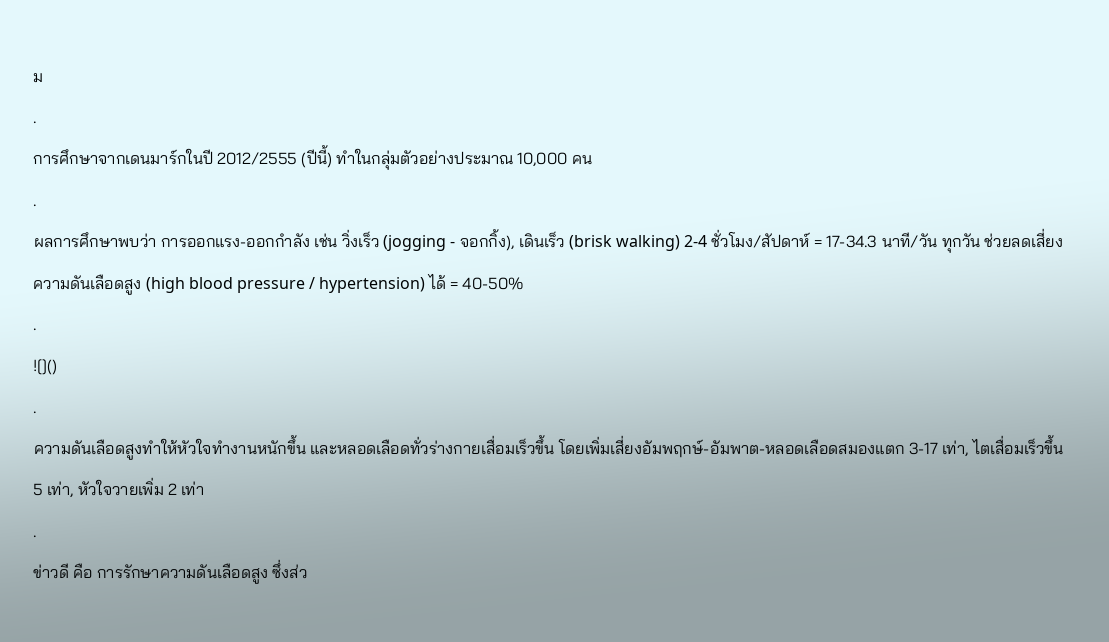ม
.
การศึกษาจากเดนมาร์กในปี 2012/2555 (ปีนี้) ทำในกลุ่มตัวอย่างประมาณ 10,000 คน
.
ผลการศึกษาพบว่า การออกแรง-ออกกำลัง เช่น วิ่งเร็ว (jogging - จอกกิ้ง), เดินเร็ว (brisk walking) 2-4 ชั่วโมง/สัปดาห์ = 17-34.3 นาที/วัน ทุกวัน ช่วยลดเสี่ยงความดันเลือดสูง (high blood pressure / hypertension) ได้ = 40-50%
.
![]()
.
ความดันเลือดสูงทำให้หัวใจทำงานหนักขึ้น และหลอดเลือดทั่วร่างกายเสื่อมเร็วขึ้น โดยเพิ่มเสี่ยงอัมพฤกษ์-อัมพาต-หลอดเลือดสมองแตก 3-17 เท่า, ไตเสื่อมเร็วขึ้น 5 เท่า, หัวใจวายเพิ่ม 2 เท่า
.
ข่าวดี คือ การรักษาความดันเลือดสูง ซึ่งส่ว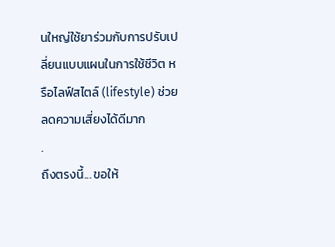นใหญ่ใช้ยาร่วมกับการปรับเปลี่ยนแบบแผนในการใช้ชีวิต หรือไลฟ์สไตล์ (lifestyle) ช่วยลดความเสี่ยงได้ดีมาก
.
ถึงตรงนี้... ขอให้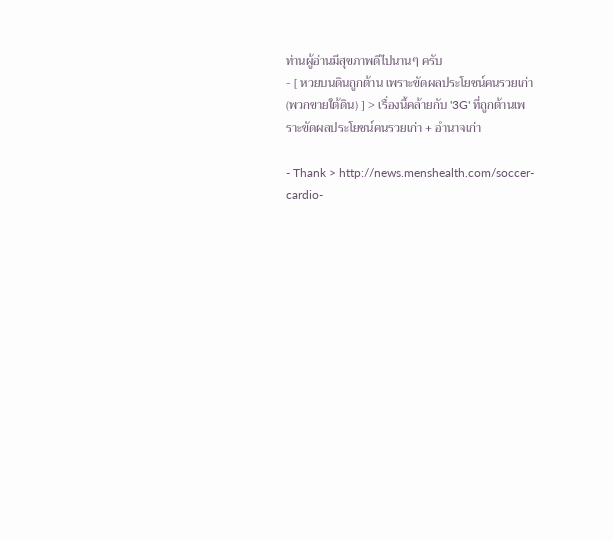ท่านผู้อ่านมีสุขภาพดีไปนานๆ ครับ
- [ หวยบนดินถูกต้าน เพราะขัดผลประโยชน์คนรวยเก่า(พวกขายใต้ดิน) ] > เรื่องนี้คล้ายกับ '3G' ที่ถูกต้านเพราะขัดผลประโยชน์คนรวยเก่า + อำนาจเก่า

- Thank > http://news.menshealth.com/soccer-cardio-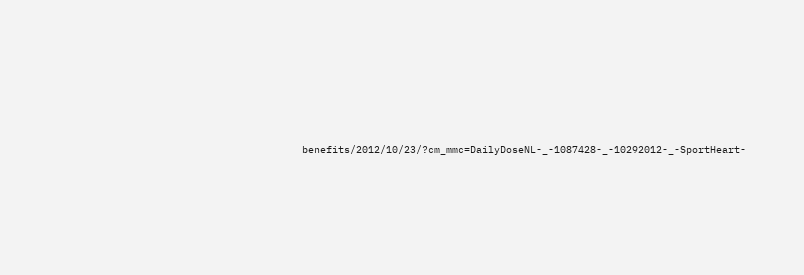benefits/2012/10/23/?cm_mmc=DailyDoseNL-_-1087428-_-10292012-_-SportHeart-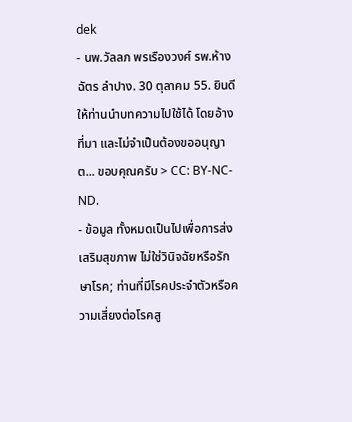dek
- นพ.วัลลภ พรเรืองวงศ์ รพ.ห้างฉัตร ลำปาง. 30 ตุลาคม 55. ยินดีให้ท่านนำบทความไปใช้ได้ โดยอ้างที่มา และไม่จำเป็นต้องขออนุญาต... ขอบคุณครับ > CC: BY-NC-ND.
- ข้อมูล ทั้งหมดเป็นไปเพื่อการส่งเสริมสุขภาพ ไม่ใช่วินิจฉัยหรือรักษาโรค; ท่านที่มีโรคประจำตัวหรือความเสี่ยงต่อโรคสู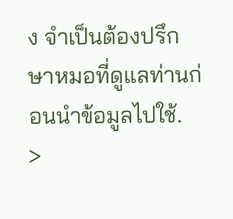ง จำเป็นต้องปรึกษาหมอที่ดูแลท่านก่อนนำข้อมูลไปใช้.
>